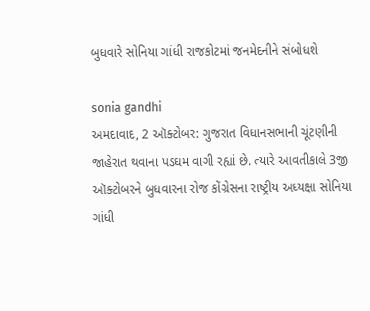બુધવારે સોનિયા ગાંધી રાજકોટમાં જનમેદનીને સંબોધશે

sonia gandhi
અમદાવાદ, 2 ઑક્ટોબર: ગુજરાત વિધાનસભાની ચૂંટણીની જાહેરાત થવાના પડઘમ વાગી રહ્યાં છે. ત્યારે આવતીકાલે 3જી ઑક્ટોબરને બુધવારના રોજ કોંગ્રેસના રાષ્ટ્રીય અધ્યક્ષા સોનિયા ગાંધી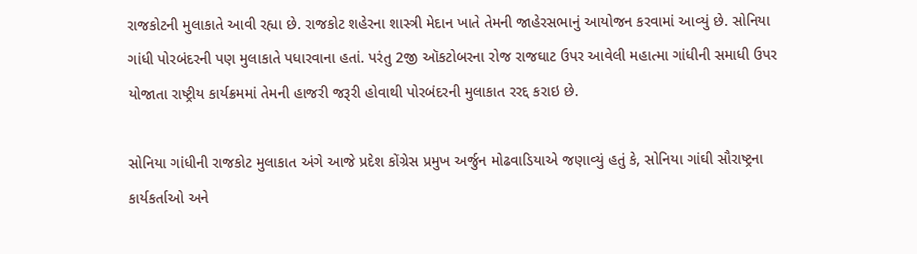રાજકોટની મુલાકાતે આવી રહ્યા છે. રાજકોટ શહેરના શાસ્ત્રી મેદાન ખાતે તેમની જાહેરસભાનું આયોજન કરવામાં આવ્યું છે. સોનિયા ગાંધી પોરબંદરની પણ મુલાકાતે પધારવાના હતાં. પરંતુ 2જી ઑકટોબરના રોજ રાજઘાટ ઉપર આવેલી મહાત્મા ગાંધીની સમાધી ઉપર યોજાતા રાષ્ટ્રીય કાર્યક્રમમાં તેમની હાજરી જરૂરી હોવાથી પોરબંદરની મુલાકાત રરદ્દ કરાઇ છે.

સોનિયા ગાંધીની રાજકોટ મુલાકાત અંગે આજે પ્રદેશ કોંગ્રેસ પ્રમુખ અર્જુન મોઢવાડિયાએ જણાવ્યું હતું કે, સોનિયા ગાંઘી સૌરાષ્ટ્રના કાર્યકર્તાઓ અને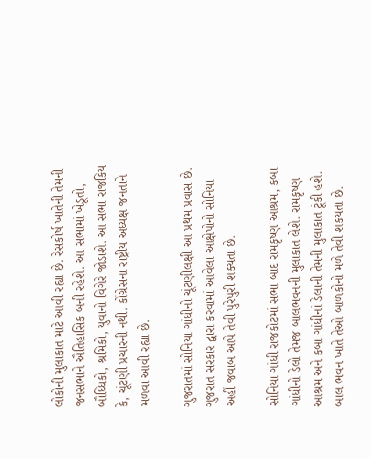લોકોની મુલાકાત માટે આવી રહ્યા છે. રેસકોર્ષ ખાતેની તેમની જનસભાને ઐતિહાસિક બની રહેશે. આ સભામાં ખેડૂતો, બૌધ્ધિકો, શ્રમિકો, યુવાનો વિગેરે જોડાશે. આ સભા રાજકિય કે, ચૂંટણી પ્રચારની નથી. કોંગ્રેસના રાષ્ટ્રીય અધ્યક્ષ જનતાને મળવા આવી રહ્યા છે.

ગુજરાતમાં સોનિયા ગાંધીનો ચૂંટણીલક્ષી આ પ્રથમ પ્રવાસ છે. ગુજરાત સરકાર દ્વારા કરવામાં આવેલા આક્ષેપોનો સોનિયા અહીં જવાબ આપે તેવી પુરેપુરી શક્યતા છે.

સોનિયા ગાંધી રાજકોટમાં સભા બાદ રામકૃષ્ણ આશ્રમ, કબા ગાંધીનો ડેલો તેમજ બાલભવનની મુલાકાત લેશે. રામકૃષ્ણ આશ્રમ અને કબા ગાંધીનાં ડેલાની તેમની મુલાકાત ટૂંકી હશે. બાલ ભવન ખાતે તેઓ બાળકોનો મળે તેવી શકયતા છે.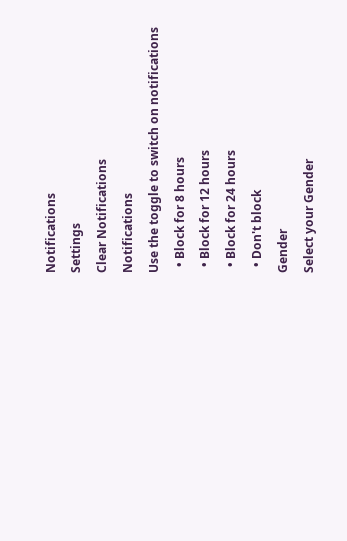Notifications
Settings
Clear Notifications
Notifications
Use the toggle to switch on notifications
  • Block for 8 hours
  • Block for 12 hours
  • Block for 24 hours
  • Don't block
Gender
Select your Gender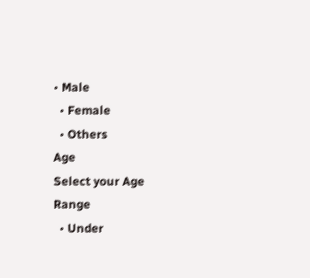• Male
  • Female
  • Others
Age
Select your Age Range
  • Under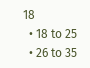18
  • 18 to 25
  • 26 to 35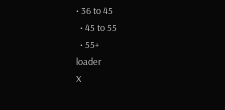• 36 to 45
  • 45 to 55
  • 55+
loader
X